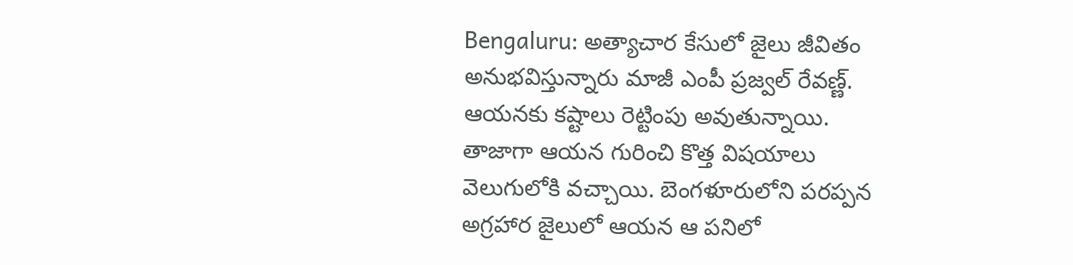Bengaluru: అత్యాచార కేసులో జైలు జీవితం అనుభవిస్తున్నారు మాజీ ఎంపీ ప్రజ్వల్ రేవణ్ణ్. ఆయనకు కష్టాలు రెట్టింపు అవుతున్నాయి. తాజాగా ఆయన గురించి కొత్త విషయాలు వెలుగులోకి వచ్చాయి. బెంగళూరులోని పరప్పన అగ్రహార జైలులో ఆయన ఆ పనిలో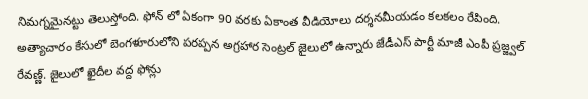నిమగ్నమైనట్టు తెలుస్తోంది. ఫోన్ లో ఏకంగా 90 వరకు ఏకాంత వీడియోలు దర్శనమీయడం కలకలం రేపింది.
అత్యాచారం కేసులో బెంగళూరులోని పరప్పన అగ్రహార సెంట్రల్ జైలులో ఉన్నారు జేడీఎస్ పార్టీ మాజీ ఎంపీ ప్రజ్జ్వల్ రేవణ్ణ్. జైలులో ఖైదీల వద్ద ఫోన్లు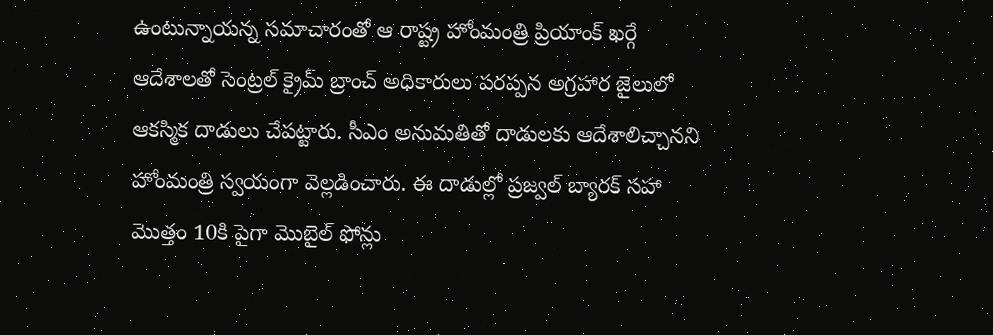ఉంటున్నాయన్న సమాచారంతో ఆ రాష్ట్ర హోంమంత్రి ప్రియాంక్ ఖర్గే ఆదేశాలతో సెంట్రల్ క్రైమ్ బ్రాంచ్ అధికారులు పరప్పన అగ్రహార జైలులో ఆకస్మిక దాడులు చేపట్టారు. సీఎం అనుమతితో దాడులకు ఆదేశాలిచ్చానని హోంమంత్రి స్వయంగా వెల్లడించారు. ఈ దాడుల్లో ప్రజ్వల్ బ్యారక్ సహా మొత్తం 10కి పైగా మొబైల్ ఫోన్లు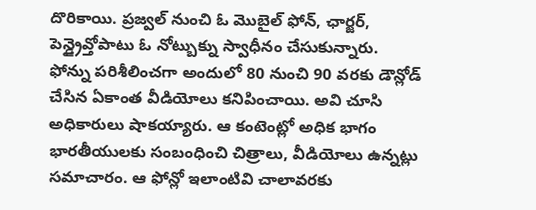దొరికాయి. ప్రజ్వల్ నుంచి ఓ మొబైల్ ఫోన్, ఛార్జర్, పెన్డ్రైవ్తోపాటు ఓ నోట్బుక్ను స్వాధీనం చేసుకున్నారు.
ఫోన్ను పరిశీలించగా అందులో 80 నుంచి 90 వరకు డౌన్లోడ్ చేసిన ఏకాంత వీడియోలు కనిపించాయి. అవి చూసి అధికారులు షాకయ్యారు. ఆ కంటెంట్లో అధిక భాగం భారతీయులకు సంబంధించి చిత్రాలు, వీడియోలు ఉన్నట్లు సమాచారం. ఆ ఫోన్లో ఇలాంటివి చాలావరకు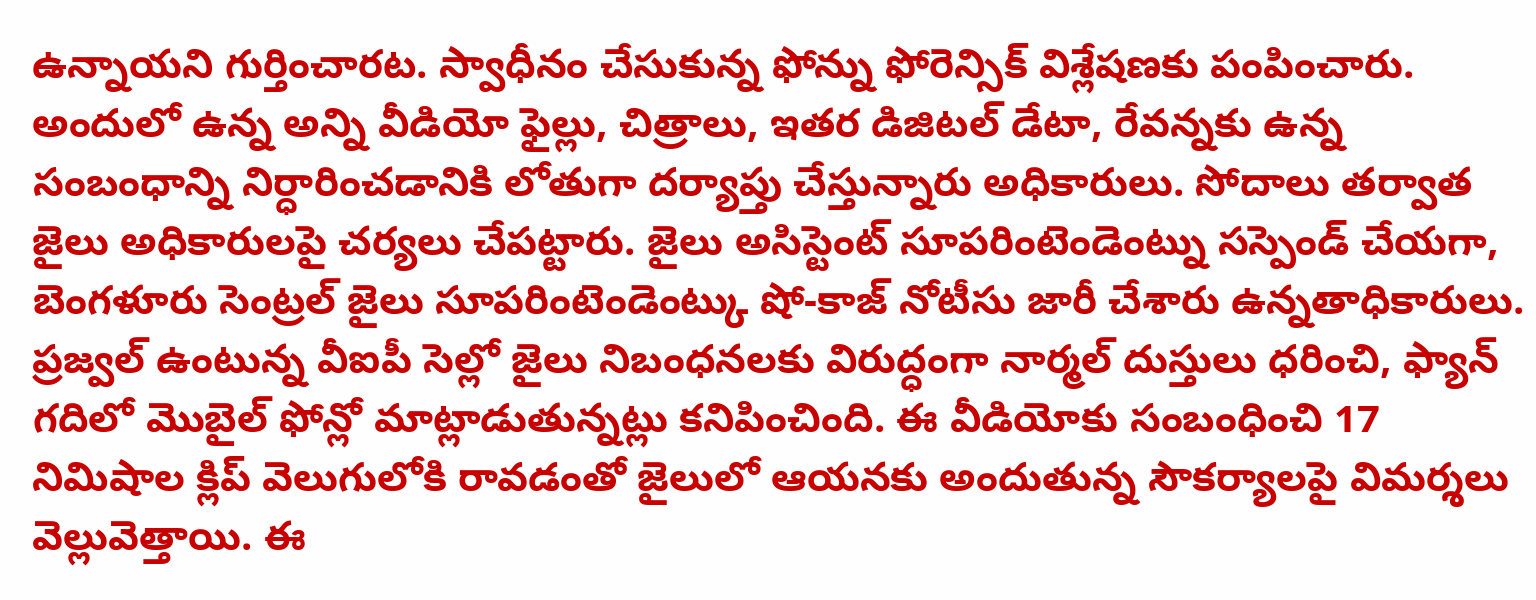ఉన్నాయని గుర్తించారట. స్వాధీనం చేసుకున్న ఫోన్ను ఫోరెన్సిక్ విశ్లేషణకు పంపించారు. అందులో ఉన్న అన్ని వీడియో ఫైల్లు, చిత్రాలు, ఇతర డిజిటల్ డేటా, రేవన్నకు ఉన్న సంబంధాన్ని నిర్ధారించడానికి లోతుగా దర్యాప్తు చేస్తున్నారు అధికారులు. సోదాలు తర్వాత జైలు అధికారులపై చర్యలు చేపట్టారు. జైలు అసిస్టెంట్ సూపరింటెండెంట్ను సస్పెండ్ చేయగా, బెంగళూరు సెంట్రల్ జైలు సూపరింటెండెంట్కు షో-కాజ్ నోటీసు జారీ చేశారు ఉన్నతాధికారులు.
ప్రజ్వల్ ఉంటున్న వీఐపీ సెల్లో జైలు నిబంధనలకు విరుద్ధంగా నార్మల్ దుస్తులు ధరించి, ఫ్యాన్ గదిలో మొబైల్ ఫోన్లో మాట్లాడుతున్నట్లు కనిపించింది. ఈ వీడియోకు సంబంధించి 17 నిమిషాల క్లిప్ వెలుగులోకి రావడంతో జైలులో ఆయనకు అందుతున్న సౌకర్యాలపై విమర్శలు వెల్లువెత్తాయి. ఈ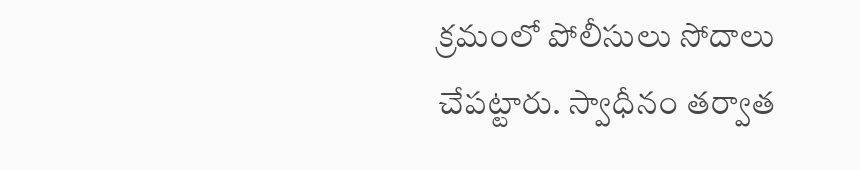క్రమంలో పోలీసులు సోదాలు చేపట్టారు. స్వాధీనం తర్వాత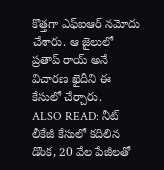కొత్తగా ఎఫ్ఐఆర్ నమోదు చేశారు. ఆ జైలులో ప్రతాప్ రాయ్ అనే విచారణ ఖైదీని ఈ కేసులో చేర్చారు.
ALSO READ: నీట్ లీకేజీ కేసులో కదిలిన డొంక, 20 వేల పేజీలతో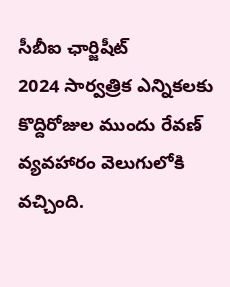సీబీఐ ఛార్జిషీట్
2024 సార్వత్రిక ఎన్నికలకు కొద్దిరోజుల ముందు రేవణ్ వ్యవహారం వెలుగులోకి వచ్చింది.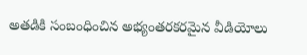అతడికి సంబంధించిన అభ్యంతరకరమైన వీడియోలు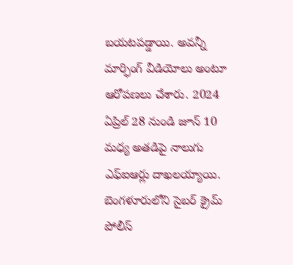బయటపడ్డాయి. అవన్నీ మార్ఫింగ్ వీడియోలు అంటూ ఆరోపణలు చేశారు. 2024 ఏప్రిల్ 28 నుండి జూన్ 10 మధ్య అతడిపై నాలుగు ఎఫ్ఐఆర్లు దాఖలయ్యాయి. బెంగళూరులోని సైబర్ క్రైమ్ పోలీస్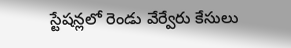స్టేషన్లలో రెండు వేర్వేరు కేసులు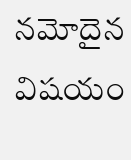నమోదైన విషయం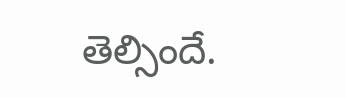తెల్సిందే.